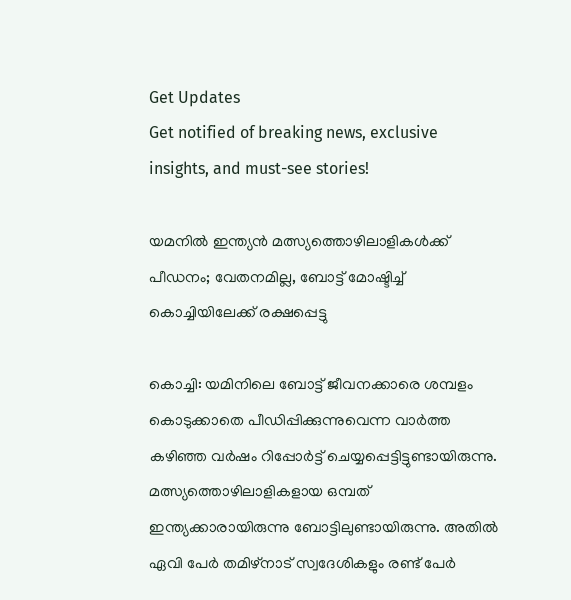Get Updates
Get notified of breaking news, exclusive insights, and must-see stories!

യമനിൽ ഇന്ത്യൻ മത്സ്യത്തൊഴിലാളികൾക്ക് പീഡനം; വേതനമില്ല, ബോട്ട് മോഷ്ടിച്ച് കൊച്ചിയിലേക്ക് രക്ഷപ്പെട്ടു

കൊച്ചി: യമിനിലെ ബോട്ട് ജീവനക്കാരെ ശമ്പളം കൊടുക്കാതെ പീഡിപ്പിക്കുന്നുവെന്ന വാർത്ത കഴിഞ്ഞ വർഷം റിപ്പോർട്ട് ചെയ്യപ്പെട്ടിട്ടുണ്ടായിരുന്നു. മത്സ്യത്തൊഴിലാളികളായ ഒമ്പത് ഇന്ത്യക്കാരായിരുന്നു ബോട്ടിലുണ്ടായിരുന്നു. അതിൽ ഏവി പേർ തമിഴ്നാട് സ്വദേശികളും രണ്ട് പേർ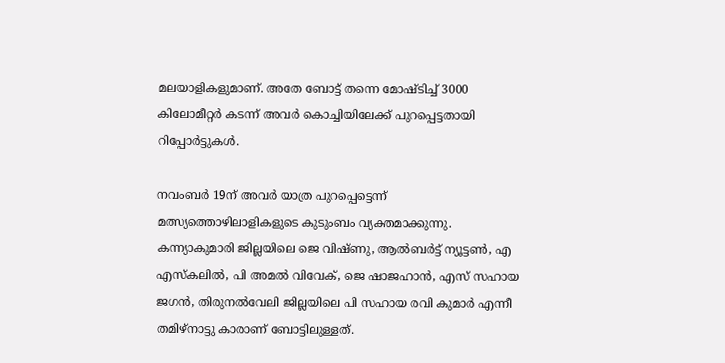മലയാളികളുമാണ്. അതേ ബോട്ട് തന്നെ മോഷ്ടിച്ച് 3000 കിലോമീറ്റർ കടന്ന് അവർ‌ കൊച്ചിയിലേക്ക് പുറപ്പെട്ടതായി റിപ്പോർട്ടുകൾ.

നവംബർ 19ന് അവർ‌ യാത്ര പുറപ്പെട്ടെന്ന് മത്സ്യത്തൊഴിലാളികളുടെ കുടുംബം വ്യക്തമാക്കുന്നു. കന്ന്യാകുമാരി ജില്ലയിലെ ജെ വിഷ്ണു, ആൽബർട്ട് ന്യൂട്ടൺ, എ എസ്കലിൽ, പി അമൽ വിവേക്, ജെ ഷാജഹാൻ, എസ് സഹായ ജഗൻ, തിരുനൽവേലി ജില്ലയിലെ പി സഹായ രവി കുമാർ എന്നീ തമിഴ്നാട്ടു കാരാണ് ബോട്ടിലുള്ളത്.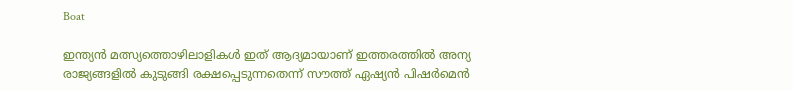Boat

ഇന്ത്യൻ മത്സ്യത്തൊഴിലാളികൾ ഇത് ആദ്യമായാണ് ഇത്തരത്തിൽ അന്യ രാജ്യങ്ങളിൽ കുടുങ്ങി രക്ഷപ്പെടുന്നതെന്ന് സൗത്ത് ഏഷ്യൻ പിഷർമെൻ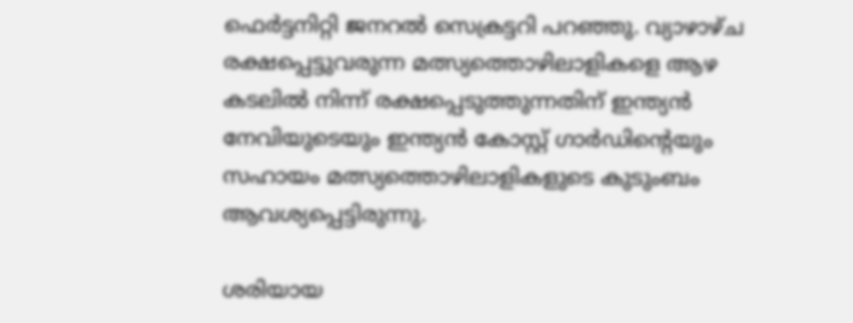ഫെർട്ടനിറ്റി ജനറൽ സെക്രട്ടറി പറഞ്ഞു. വ്യാഴാഴ്ച രക്ഷപ്പെട്ടുവരുന്ന മത്സ്യത്തൊഴിലാളികളെ ആഴ കടലിൽ നിന്ന് രക്ഷപ്പെടുത്തുന്നതിന് ഇന്ത്യൻ നേവിയുടെയും ഇന്ത്യൻ കോസ്റ്റ് ഗാർഡിന്റെയും സഹായം മത്സ്യത്തൊഴിലാളികളുടെ കുടുംബം ആവശ്യപ്പെട്ടിരുന്നു.

ശരിയായ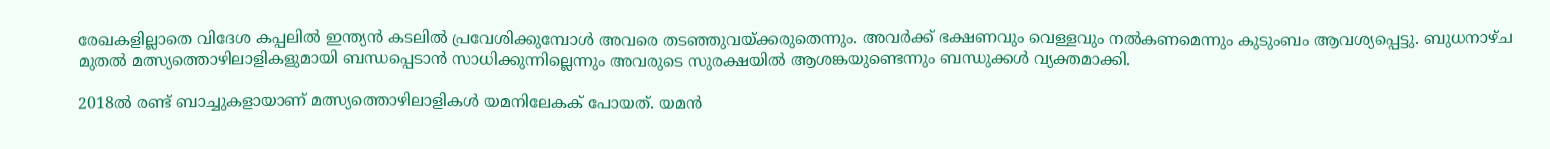രേഖകളില്ലാതെ വിദേശ കപ്പലിൽ ഇന്ത്യൻ കടലിൽ പ്രവേശിക്കുമ്പോൾ അവരെ തടഞ്ഞുവയ്ക്കരുതെന്നും. അവർക്ക് ഭക്ഷണവും വെള്ളവും നൽകണമെന്നും കുടുംബം ആവശ്യപ്പെട്ടു. ബുധനാഴ്ച മുതൽ മത്സ്യത്തൊഴിലാളികളുമായി ബന്ധപ്പെടാൻ സാധിക്കുന്നില്ലെന്നും അവരുടെ സുരക്ഷയിൽ‌ ആശങ്കയുണ്ടെന്നും ബന്ധുക്കൾ വ്യക്തമാക്കി.

2018ൽ രണ്ട് ബാച്ചുകളായാണ് മത്സ്യത്തൊഴിലാളികൾ യമനിലേകക് പോയത്. യമൻ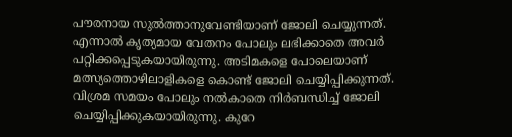പൗരനായ സുൽത്താനുവേണ്ടിയാണ് ജോലി ചെയ്യുന്നത്. എന്നാൽ കൃത്യമായ വേതനം പോലും ലഭിക്കാതെ അവർ പറ്റിക്കപ്പെടുകയായിരുന്നു. അടിമകളെ പോലെയാണ് മത്സ്യത്തൊഴിലാളികളെ കൊണ്ട് ജോലി ചെയ്യിപ്പിക്കുന്നത്. വിശ്രമ സമയം പോലും നൽകാതെ നിർബന്ധിച്ച് ജോലി ചെയ്യിപ്പിക്കുകയായിരുന്നു. കുറേ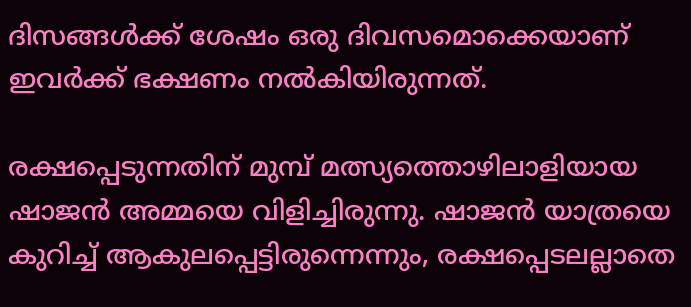ദിസങ്ങൾക്ക് ശേഷം ഒരു ദിവസമൊക്കെയാണ് ഇവർക്ക് ഭക്ഷണം നൽകിയിരുന്നത്.

രക്ഷപ്പെടുന്നതിന് മുമ്പ് മത്സ്യത്തൊഴിലാളിയായ ഷാജൻ അമ്മയെ വിളിച്ചിരുന്നു. ഷാജൻ യാത്രയെ കുറിച്ച് ആകുലപ്പെട്ടിരുന്നെന്നും, രക്ഷപ്പെടലല്ലാതെ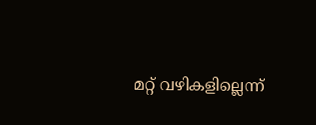മറ്റ് വഴികളില്ലെന്ന്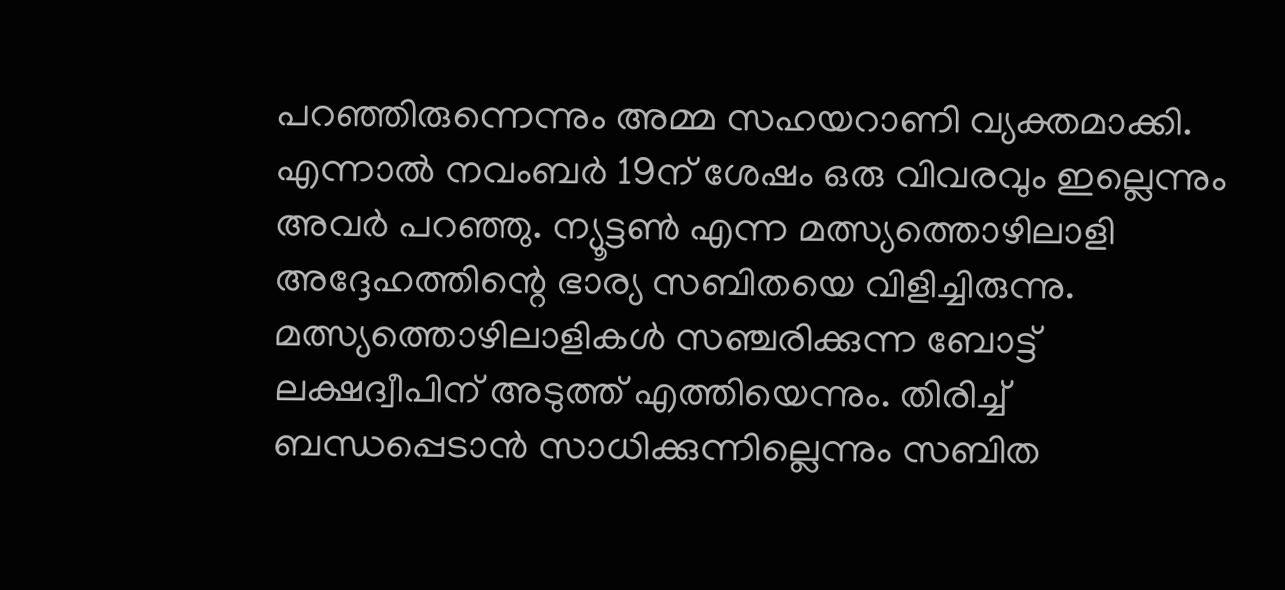പറഞ്ഞിരുന്നെന്നും അമ്മ സഹയറാണി വ്യക്തമാക്കി. എന്നാൽ നവംബർ 19ന് ശേഷം ഒരു വിവരവും ഇല്ലെന്നും അവർ പറഞ്ഞു. ന്യൂട്ടൺ എന്ന മത്സ്യത്തൊഴിലാളി അദ്ദേഹത്തിന്റെ ഭാര്യ സബിതയെ വിളിച്ചിരുന്നു. മത്സ്യത്തൊഴിലാളികൾ സഞ്ചരിക്കുന്ന ബോട്ട് ലക്ഷദ്വീപിന് അടുത്ത് എത്തിയെന്നും. തിരിച്ച് ബന്ധപ്പെടാൻ സാധിക്കുന്നില്ലെന്നും സബിത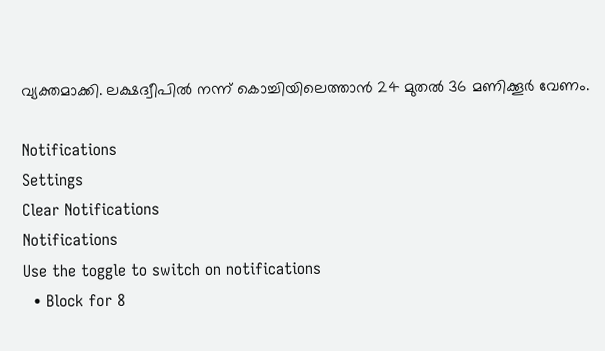വ്യക്തമാക്കി. ലക്ഷദ്വീപിൽ‌ നന്ന് കൊച്ചിയിലെത്താൻ 24 മുതൽ 36 മണിക്കൂർ വേണം.

Notifications
Settings
Clear Notifications
Notifications
Use the toggle to switch on notifications
  • Block for 8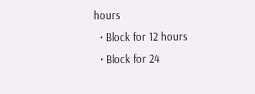hours
  • Block for 12 hours
  • Block for 24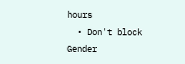hours
  • Don't block
Gender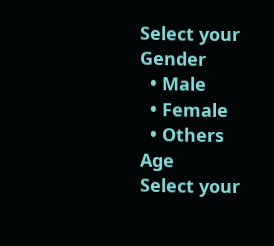Select your Gender
  • Male
  • Female
  • Others
Age
Select your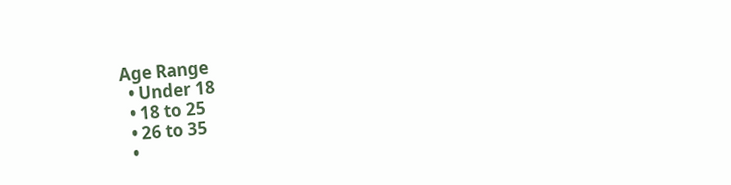Age Range
  • Under 18
  • 18 to 25
  • 26 to 35
  •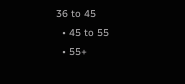36 to 45
  • 45 to 55
  • 55+